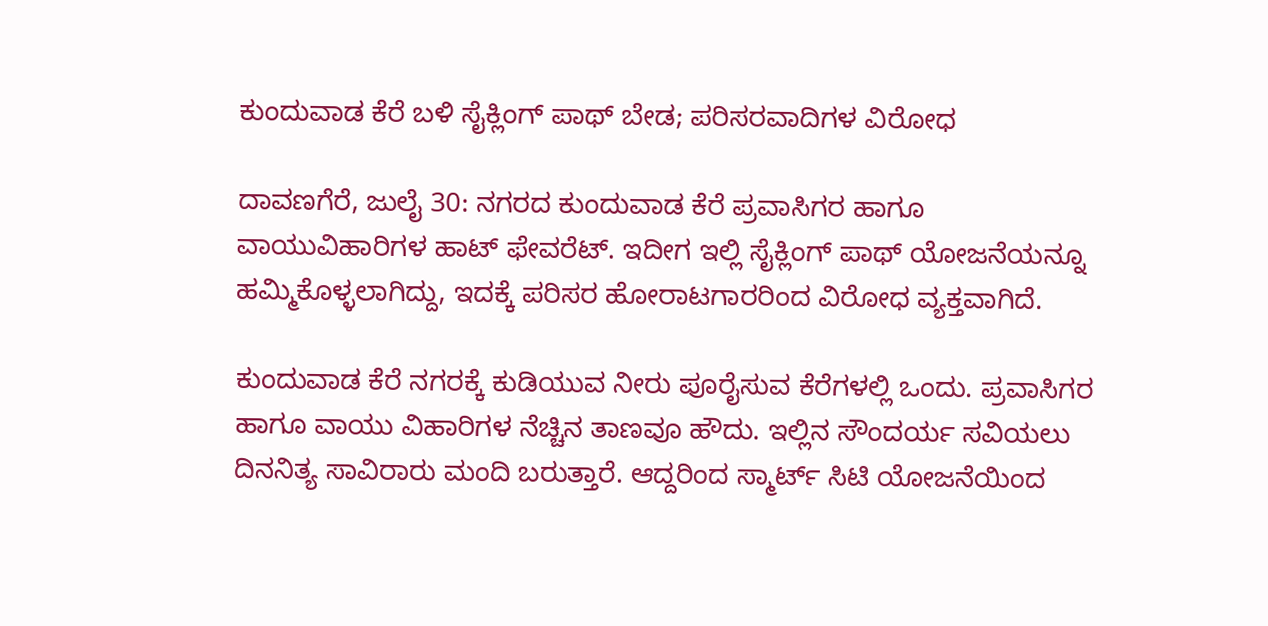ಕುಂದುವಾಡ ಕೆರೆ ಬಳಿ ಸೈಕ್ಲಿಂಗ್ ಪಾಥ್ ಬೇಡ; ಪರಿಸರವಾದಿಗಳ ವಿರೋಧ

ದಾವಣಗೆರೆ, ಜುಲೈ 30: ನಗರದ ಕುಂದುವಾಡ ಕೆರೆ ಪ್ರವಾಸಿಗರ ಹಾಗೂ ವಾಯುವಿಹಾರಿಗಳ ಹಾಟ್ ಫೇವರೆಟ್. ಇದೀಗ ಇಲ್ಲಿ ಸೈಕ್ಲಿಂಗ್ ಪಾಥ್ ಯೋಜನೆಯನ್ನೂ ಹಮ್ಮಿಕೊಳ್ಳಲಾಗಿದ್ದು, ಇದಕ್ಕೆ ಪರಿಸರ ಹೋರಾಟಗಾರರಿಂದ ವಿರೋಧ ವ್ಯಕ್ತವಾಗಿದೆ.

ಕುಂದುವಾಡ ಕೆರೆ ನಗರಕ್ಕೆ ಕುಡಿಯುವ ನೀರು ಪೂರೈಸುವ ಕೆರೆಗಳಲ್ಲಿ ಒಂದು. ಪ್ರವಾಸಿಗರ ಹಾಗೂ ವಾಯು ವಿಹಾರಿಗಳ ನೆಚ್ಚಿನ ತಾಣವೂ ಹೌದು. ಇಲ್ಲಿನ ಸೌಂದರ್ಯ ಸವಿಯಲು ದಿನನಿತ್ಯ ಸಾವಿರಾರು ಮಂದಿ ಬರುತ್ತಾರೆ. ಆದ್ದರಿಂದ ಸ್ಮಾರ್ಟ್ ಸಿಟಿ ಯೋಜನೆಯಿಂದ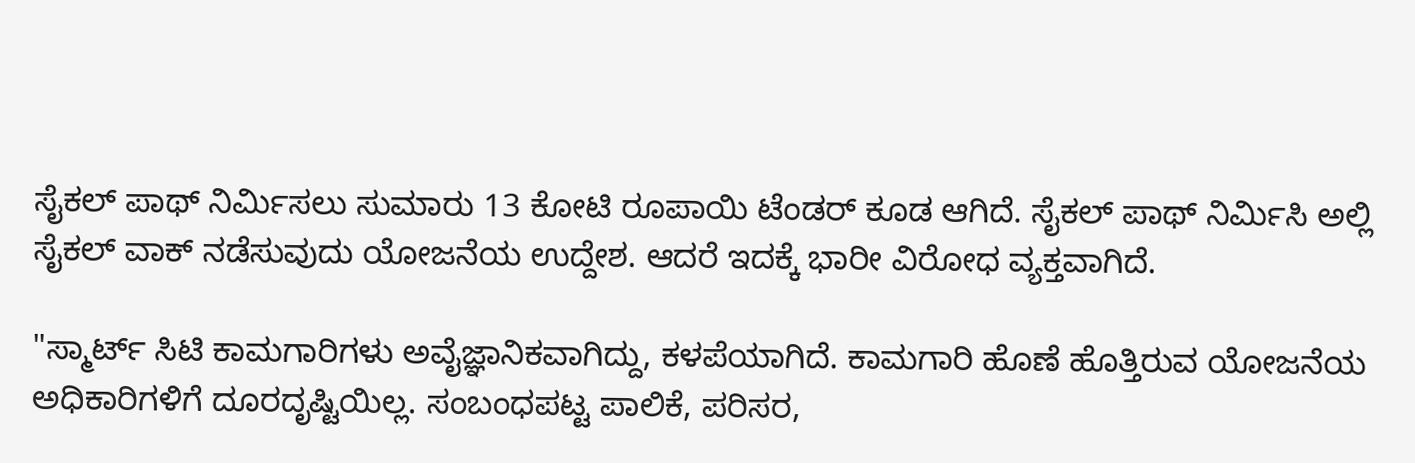ಸೈಕಲ್ ಪಾಥ್ ನಿರ್ಮಿಸಲು ಸುಮಾರು 13 ಕೋಟಿ ರೂಪಾಯಿ ಟೆಂಡರ್ ಕೂಡ ಆಗಿದೆ. ಸೈಕಲ್ ಪಾಥ್ ನಿರ್ಮಿಸಿ ಅಲ್ಲಿ ಸೈಕಲ್ ವಾಕ್ ನಡೆಸುವುದು ಯೋಜನೆಯ ಉದ್ದೇಶ. ಆದರೆ ಇದಕ್ಕೆ ಭಾರೀ ವಿರೋಧ ವ್ಯಕ್ತವಾಗಿದೆ.

"ಸ್ಮಾರ್ಟ್‌ ಸಿಟಿ ಕಾಮಗಾರಿಗಳು ಅವೈಜ್ಞಾನಿಕವಾಗಿದ್ದು, ಕಳಪೆಯಾಗಿದೆ. ಕಾಮಗಾರಿ ಹೊಣೆ ಹೊತ್ತಿರುವ ಯೋಜನೆಯ ಅಧಿಕಾರಿಗಳಿಗೆ ದೂರದೃಷ್ಟಿಯಿಲ್ಲ. ಸಂಬಂಧಪಟ್ಟ ಪಾಲಿಕೆ, ಪರಿಸರ,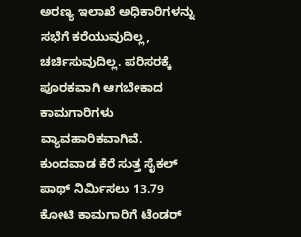ಅರಣ್ಯ ಇಲಾಖೆ ಅಧಿಕಾರಿಗಳನ್ನು ಸಭೆಗೆ ಕರೆಯುವುದಿಲ್ಲ, ಚರ್ಚಿಸುವುದಿಲ್ಲ. ಪರಿಸರಕ್ಕೆ ಪೂರಕವಾಗಿ ಆಗಬೇಕಾದ ಕಾಮಗಾರಿಗಳು ವ್ಯಾವಹಾರಿಕವಾಗಿವೆ. ಕುಂದವಾಡ ಕೆರೆ ಸುತ್ತ ಸೈಕಲ್ ಪಾಥ್‌ ನಿರ್ಮಿಸಲು 13.79 ಕೋಟಿ ಕಾಮಗಾರಿಗೆ ಟೆಂಡರ್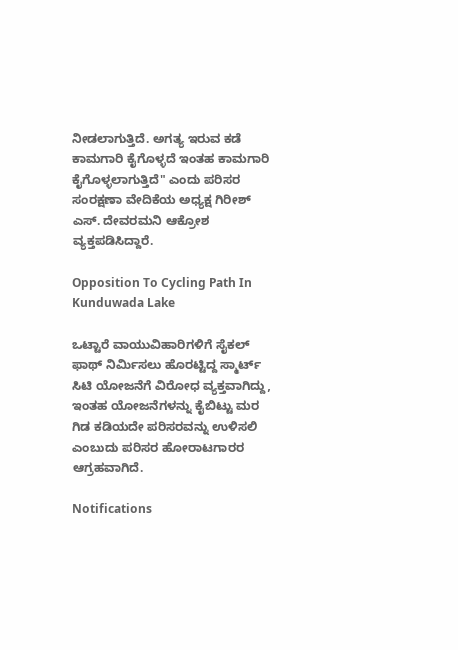ನೀಡಲಾಗುತ್ತಿದೆ. ಅಗತ್ಯ ಇರುವ ಕಡೆ ಕಾಮಗಾರಿ ಕೈಗೊಳ್ಳದೆ ಇಂತಹ ಕಾಮಗಾರಿ ಕೈಗೊಳ್ಳಲಾಗುತ್ತಿದೆ" ಎಂದು ಪರಿಸರ ಸಂರಕ್ಷಣಾ ವೇದಿಕೆಯ ಅಧ್ಯಕ್ಷ ಗಿರೀಶ್‌ ಎಸ್. ದೇವರಮನಿ ಆಕ್ರೋಶ ವ್ಯಕ್ತಪಡಿಸಿದ್ದಾರೆ.

Opposition To Cycling Path In Kunduwada Lake

ಒಟ್ಟಾರೆ ವಾಯುವಿಹಾರಿಗಳಿಗೆ ಸೈಕಲ್ ಫಾಥ್ ನಿರ್ಮಿಸಲು ಹೊರಟ್ಟಿದ್ದ ಸ್ಮಾರ್ಟ್ ಸಿಟಿ ಯೋಜನೆಗೆ ವಿರೋಧ ವ್ಯಕ್ತವಾಗಿದ್ದು, ಇಂತಹ ಯೋಜನೆಗಳನ್ನು ಕೈಬಿಟ್ಟು ಮರ ಗಿಡ ಕಡಿಯದೇ ಪರಿಸರವನ್ನು ಉಳಿಸಲಿ ಎಂಬುದು ಪರಿಸರ ಹೋರಾಟಗಾರರ ಆಗ್ರಹವಾಗಿದೆ.

Notifications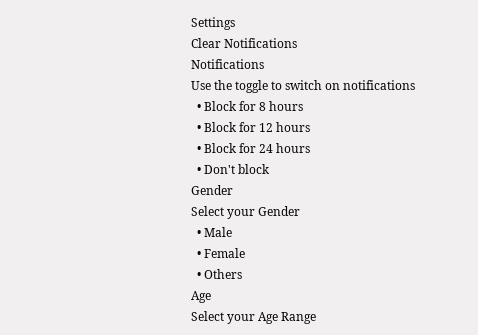Settings
Clear Notifications
Notifications
Use the toggle to switch on notifications
  • Block for 8 hours
  • Block for 12 hours
  • Block for 24 hours
  • Don't block
Gender
Select your Gender
  • Male
  • Female
  • Others
Age
Select your Age Range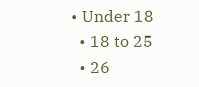• Under 18
  • 18 to 25
  • 26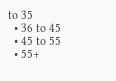to 35
  • 36 to 45
  • 45 to 55
  • 55+